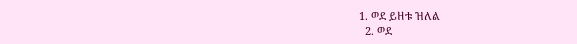1. ወደ ይዘቱ ዝለል
  2. ወደ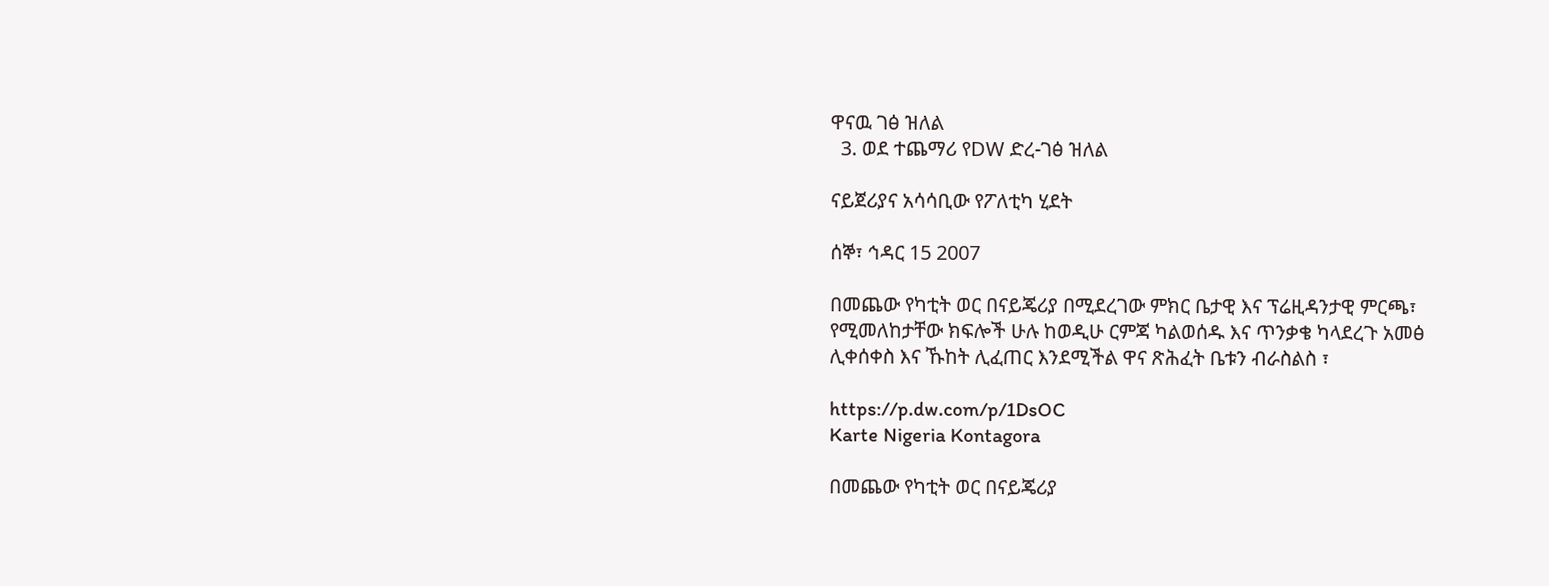ዋናዉ ገፅ ዝለል
  3. ወደ ተጨማሪ የDW ድረ-ገፅ ዝለል

ናይጀሪያና አሳሳቢው የፖለቲካ ሂደት

ሰኞ፣ ኅዳር 15 2007

በመጨው የካቲት ወር በናይጄሪያ በሚደረገው ምክር ቤታዊ እና ፕሬዚዳንታዊ ምርጫ፣ የሚመለከታቸው ክፍሎች ሁሉ ከወዲሁ ርምጃ ካልወሰዱ እና ጥንቃቄ ካላደረጉ አመፅ ሊቀሰቀስ እና ኹከት ሊፈጠር እንደሚችል ዋና ጽሕፈት ቤቱን ብራስልስ ፣

https://p.dw.com/p/1DsOC
Karte Nigeria Kontagora

በመጨው የካቲት ወር በናይጄሪያ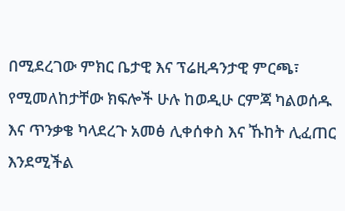በሚደረገው ምክር ቤታዊ እና ፕሬዚዳንታዊ ምርጫ፣ የሚመለከታቸው ክፍሎች ሁሉ ከወዲሁ ርምጃ ካልወሰዱ እና ጥንቃቄ ካላደረጉ አመፅ ሊቀሰቀስ እና ኹከት ሊፈጠር እንደሚችል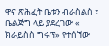ዋና ጽሕፈት ቤቱን ብራስልስ ፣ ቤልጅግ ላይ ያደረገው « ክራይስስ ግሩፕ» የተሰኘው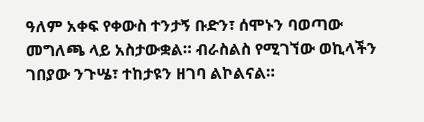ዓለም አቀፍ የቀውስ ተንታኝ ቡድን፣ ሰሞኑን ባወጣው መግለጫ ላይ አስታውቋል። ብራስልስ የሚገኘው ወኪላችን ገበያው ንጉሤ፣ ተከታዩን ዘገባ ልኮልናል።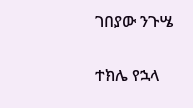ገበያው ንጉሤ

ተክሌ የኋላ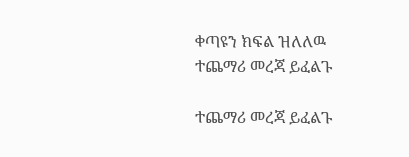ቀጣዩን ክፍል ዝለለዉ ተጨማሪ መረጃ ይፈልጉ

ተጨማሪ መረጃ ይፈልጉ